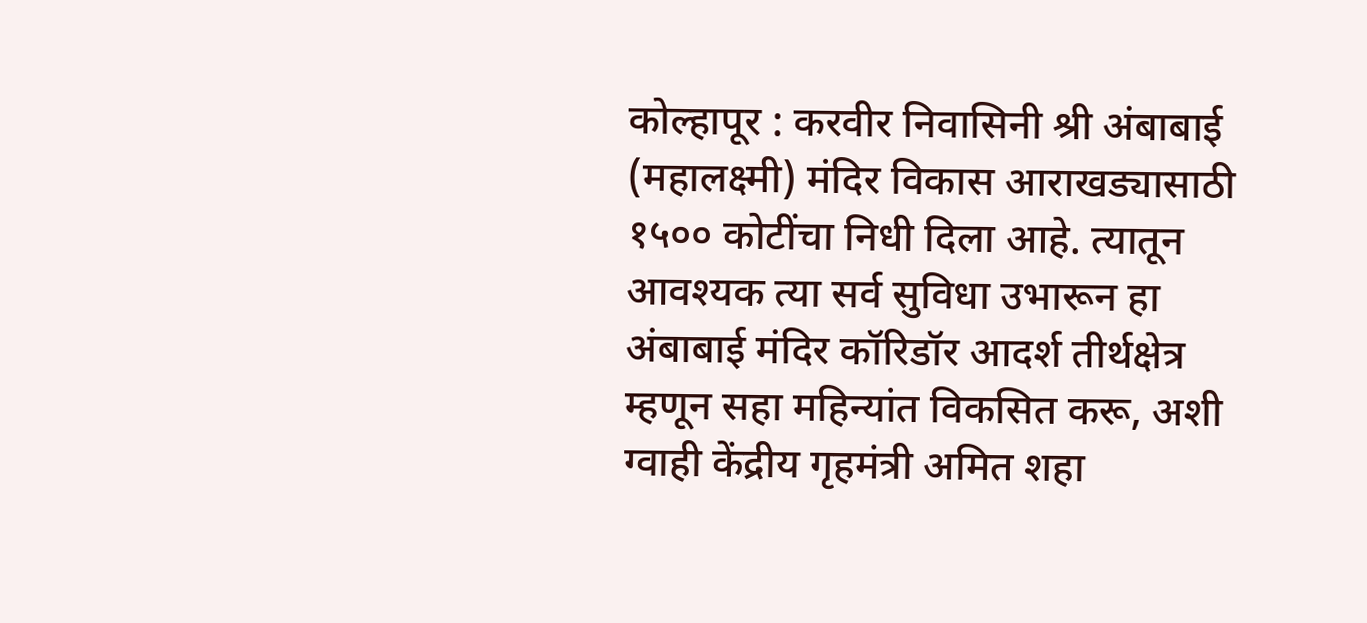कोल्हापूर : करवीर निवासिनी श्री अंबाबाई (महालक्ष्मी) मंदिर विकास आराखड्यासाठी १५०० कोटींचा निधी दिला आहे. त्यातून आवश्यक त्या सर्व सुविधा उभारून हा अंबाबाई मंदिर कॉरिडॉर आदर्श तीर्थक्षेत्र म्हणून सहा महिन्यांत विकसित करू, अशी ग्वाही केंद्रीय गृहमंत्री अमित शहा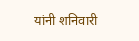यांनी शनिवारी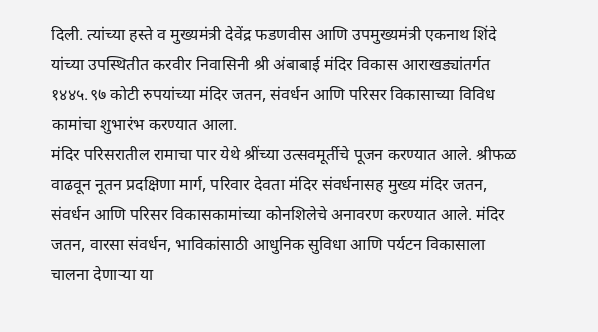दिली. त्यांच्या हस्ते व मुख्यमंत्री देवेंद्र फडणवीस आणि उपमुख्यमंत्री एकनाथ शिंदे यांच्या उपस्थितीत करवीर निवासिनी श्री अंबाबाई मंदिर विकास आराखड्यांतर्गत १४४५.९७ कोटी रुपयांच्या मंदिर जतन, संवर्धन आणि परिसर विकासाच्या विविध कामांचा शुभारंभ करण्यात आला.
मंदिर परिसरातील रामाचा पार येथे श्रींच्या उत्सवमूर्तीचे पूजन करण्यात आले. श्रीफळ वाढवून नूतन प्रदक्षिणा मार्ग, परिवार देवता मंदिर संवर्धनासह मुख्य मंदिर जतन, संवर्धन आणि परिसर विकासकामांच्या कोनशिलेचे अनावरण करण्यात आले. मंदिर जतन, वारसा संवर्धन, भाविकांसाठी आधुनिक सुविधा आणि पर्यटन विकासाला चालना देणाऱ्या या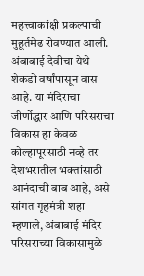महत्त्वाकांक्षी प्रकल्पाची मुहूर्तमेढ रोवण्यात आली.
अंबाबाई देवीचा येथे शेकडो वर्षांपासून वास आहे. या मंदिराचा जीर्णोद्धार आणि परिसराचा विकास हा केवळ कोल्हापूरसाठी नव्हे तर देशभरातील भक्तांसाठी आनंदाची बाब आहे, असे सांगत गृहमंत्री शहा म्हणाले, अंबाबाई मंदिर परिसराच्या विकासामुळे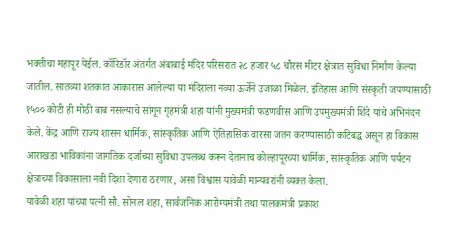भक्तीचा महापूर येईल. कॉरिडॉर अंतर्गत अंबाबाई मंदिर परिसरात २८ हजार ५८ चौरस मीटर क्षेत्रात सुविधा निर्माण केल्या जातील. सातव्या शतकात आकारास आलेल्या या मंदिराला नव्या ऊर्जेने उजाळा मिळेल. इतिहास आणि संस्कृती जपण्यासाठी १५०० कोटी ही मोठी बाब नसल्याचे सांगून गृहमंत्री शहा यांनी मुख्यमंत्री फडणवीस आणि उपमुख्यमंत्री शिंदे यांचे अभिनंदन केले. केंद्र आणि राज्य शासन धार्मिक, सांस्कृतिक आणि ऐतिहासिक वारसा जतन करण्यासाठी कटिबद्ध असून हा विकास आराखडा भाविकांना जागतिक दर्जाच्या सुविधा उपलब्ध करून देतानाच कोल्हापूरच्या धार्मिक, सांस्कृतिक आणि पर्यटन क्षेत्राच्या विकासाला नवी दिशा देणारा ठरणार, असा विश्वास यावेळी मान्यवरांनी व्यक्त केला.
यावेळी शहा यांच्या पत्नी सौ. सोनल शहा, सार्वजनिक आरोग्यमंत्री तथा पालकमंत्री प्रकाश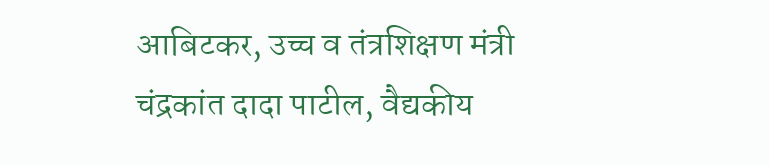आबिटकर, उच्च व तंत्रशिक्षण मंत्री चंद्रकांत दादा पाटील, वैद्यकीय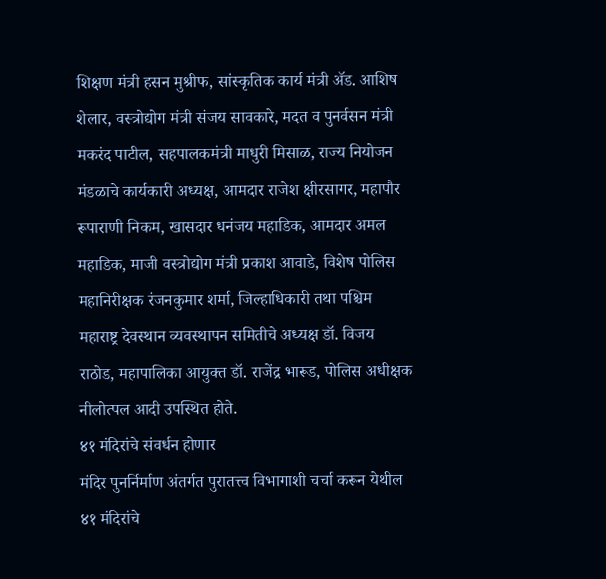शिक्षण मंत्री हसन मुश्रीफ, सांस्कृतिक कार्य मंत्री ॲड. आशिष शेलार, वस्त्रोद्योग मंत्री संजय सावकारे, मदत व पुनर्वसन मंत्री मकरंद पाटील, सहपालकमंत्री माधुरी मिसाळ, राज्य नियोजन मंडळाचे कार्यकारी अध्यक्ष, आमदार राजेश क्षीरसागर, महापौर रूपाराणी निकम, खासदार धनंजय महाडिक, आमदार अमल महाडिक, माजी वस्त्रोद्योग मंत्री प्रकाश आवाडे, विशेष पोलिस महानिरीक्षक रंजनकुमार शर्मा, जिल्हाधिकारी तथा पश्चिम महाराष्ट्र देवस्थान व्यवस्थापन समितीचे अध्यक्ष डॉ. विजय राठोड, महापालिका आयुक्त डॉ. राजेंद्र भारूड, पोलिस अधीक्षक नीलोत्पल आदी उपस्थित होते.
४१ मंदिरांचे संवर्धन होणार
मंदिर पुनर्निर्माण अंतर्गत पुरातत्त्व विभागाशी चर्चा करून येथील ४१ मंदिरांचे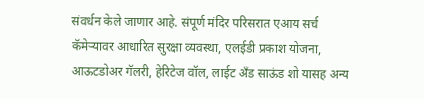संवर्धन केले जाणार आहे. संपूर्ण मंदिर परिसरात एआय सर्च कॅमेऱ्यावर आधारित सुरक्षा व्यवस्था, एलईडी प्रकाश योजना, आऊटडोअर गॅलरी, हेरिटेज वॉल, लाईट अँड साऊंड शो यासह अन्य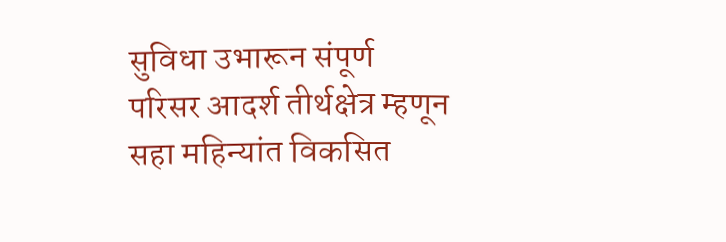सुविधा उभारून संपूर्ण परिसर आदर्श तीर्थक्षेत्र म्हणून सहा महिन्यांत विकसित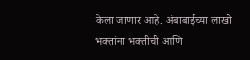केला जाणार आहे. अंबाबाईच्या लाखो भक्तांना भक्तीची आणि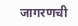जागरणची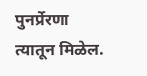पुनर्प्रेरणा त्यातून मिळेल.